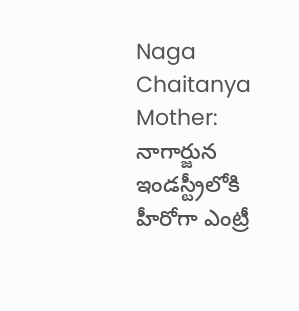Naga Chaitanya Mother: నాగార్జున ఇండస్ట్రీలోకి హీరోగా ఎంట్రీ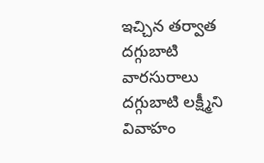ఇచ్చిన తర్వాత దగ్గుబాటి వారసురాలు దగ్గుబాటి లక్ష్మీని వివాహం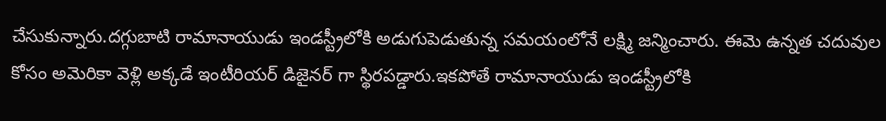చేసుకున్నారు.దగ్గుబాటి రామానాయుడు ఇండస్ట్రీలోకి అడుగుపెడుతున్న సమయంలోనే లక్ష్మి జన్మించారు. ఈమె ఉన్నత చదువుల కోసం అమెరికా వెళ్లి అక్కడే ఇంటీరియర్ డిజైనర్ గా స్థిరపడ్డారు.ఇకపోతే రామానాయుడు ఇండస్ట్రీలోకి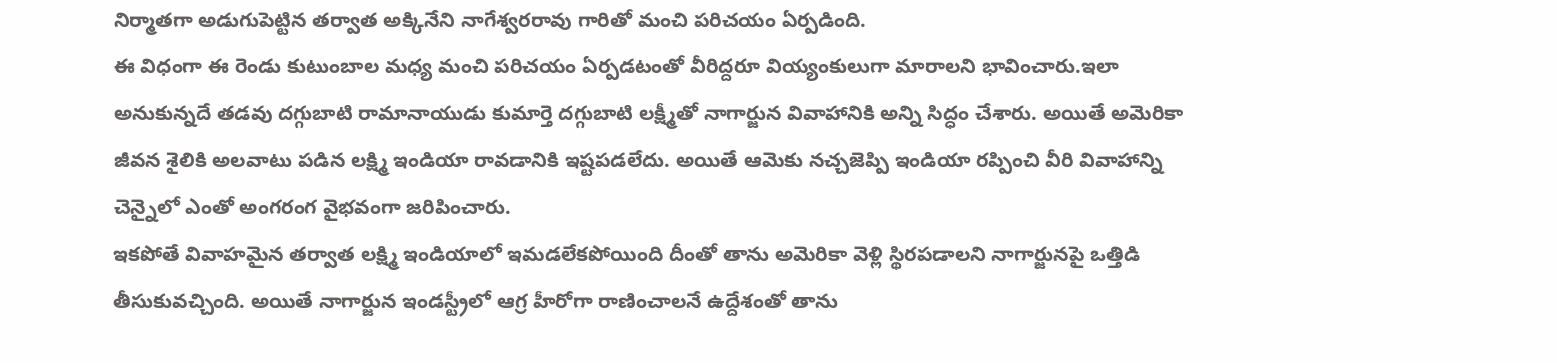నిర్మాతగా అడుగుపెట్టిన తర్వాత అక్కినేని నాగేశ్వరరావు గారితో మంచి పరిచయం ఏర్పడింది.
ఈ విధంగా ఈ రెండు కుటుంబాల మధ్య మంచి పరిచయం ఏర్పడటంతో వీరిద్దరూ వియ్యంకులుగా మారాలని భావించారు.ఇలా అనుకున్నదే తడవు దగ్గుబాటి రామానాయుడు కుమార్తె దగ్గుబాటి లక్ష్మీతో నాగార్జున వివాహానికి అన్ని సిద్ధం చేశారు. అయితే అమెరికా జీవన శైలికి అలవాటు పడిన లక్ష్మి ఇండియా రావడానికి ఇష్టపడలేదు. అయితే ఆమెకు నచ్చజెప్పి ఇండియా రప్పించి వీరి వివాహాన్ని చెన్నైలో ఎంతో అంగరంగ వైభవంగా జరిపించారు.
ఇకపోతే వివాహమైన తర్వాత లక్ష్మి ఇండియాలో ఇమడలేకపోయింది దీంతో తాను అమెరికా వెళ్లి స్థిరపడాలని నాగార్జునపై ఒత్తిడి తీసుకువచ్చింది. అయితే నాగార్జున ఇండస్ట్రీలో ఆగ్ర హీరోగా రాణించాలనే ఉద్దేశంతో తాను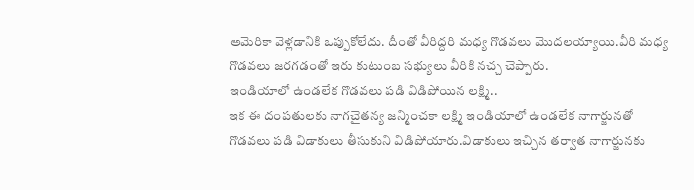అమెరికా వెళ్లడానికి ఒప్పుకోలేదు. దీంతో వీరిద్దరి మధ్య గొడవలు మొదలయ్యాయి.వీరి మధ్య గొడవలు జరగడంతో ఇరు కుటుంబ సభ్యులు వీరికి నచ్చ చెప్పారు.
ఇండియాలో ఉండలేక గొడవలు పడి విడిపోయిన లక్ష్మి..
ఇక ఈ దంపతులకు నాగచైతన్య జన్మించకా లక్ష్మి ఇండియాలో ఉండలేక నాగార్జునతో గొడవలు పడి విడాకులు తీసుకుని విడిపోయారు.విడాకులు ఇచ్చిన తర్వాత నాగార్జునకు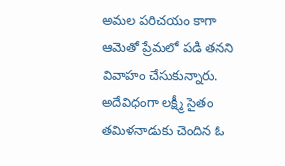అమల పరిచయం కాగా ఆమెతో ప్రేమలో పడి తనని వివాహం చేసుకున్నారు. అదేవిధంగా లక్ష్మీ సైతం తమిళనాడుకు చెందిన ఓ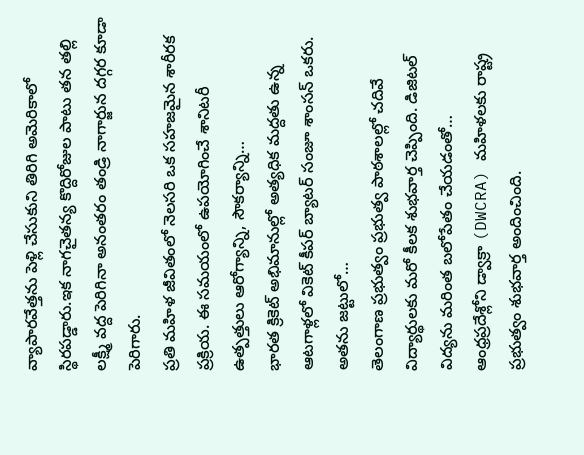వ్యాపారవేత్తను పెళ్లి చేసుకుని తిరిగి అమెరికాలో స్థిరపడ్డారు.ఇక నాగచైతన్య కొద్దిరోజుల పాటు తన తల్లి లక్ష్మీ వద్ద పెరిగినా అనంతరం తండ్రి నాగార్జున దగ్గర కూడా పెరిగారు.
ప్రతి మహిళ జీవితంలో నెలసరి ఒక సహజమైన శారీరక ప్రక్రియ. ఈ సమయంలో ఉపయోగించే శానిటరీ ఉత్పత్తులు ఆరోగ్యాన్ని, సౌకర్యాన్ని…
భారత క్రికెట్ అభిమానుల్లో అత్యధిక మద్దతు ఉన్న ఆటగాళ్లలో వికెట్ కీపర్ బ్యాటర్ సంజూ శాంసన్ ఒకరు. అతను జట్టులో…
తెలంగాణ ప్రభుత్వం ప్రభుత్వ పాఠశాలల్లో చదివే విద్యార్థులకు మరో కీలక శుభవార్త చెప్పింది. డిజిటల్ విద్యను మరింత బలోపేతం చేయడంతో…
ఆంధ్రప్రదేశ్లోని డ్వాక్రా (DWCRA) మహిళలకు రాష్ట్ర ప్రభుత్వం శుభవార్త అందించింది.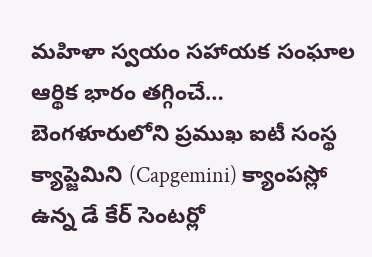మహిళా స్వయం సహాయక సంఘాల ఆర్థిక భారం తగ్గించే…
బెంగళూరులోని ప్రముఖ ఐటీ సంస్థ క్యాప్జెమిని (Capgemini) క్యాంపస్లో ఉన్న డే కేర్ సెంటర్లో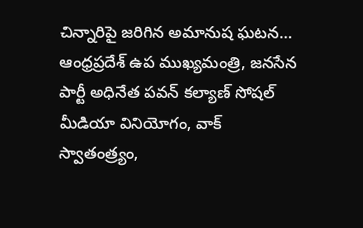చిన్నారిపై జరిగిన అమానుష ఘటన…
ఆంధ్రప్రదేశ్ ఉప ముఖ్యమంత్రి, జనసేన పార్టీ అధినేత పవన్ కల్యాణ్ సోషల్ మీడియా వినియోగం, వాక్ స్వాతంత్ర్యం,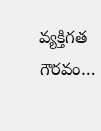వ్యక్తిగత గౌరవం…